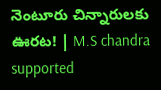నెంటూరు చిన్నారులకు ఊరట! | M.S chandra supported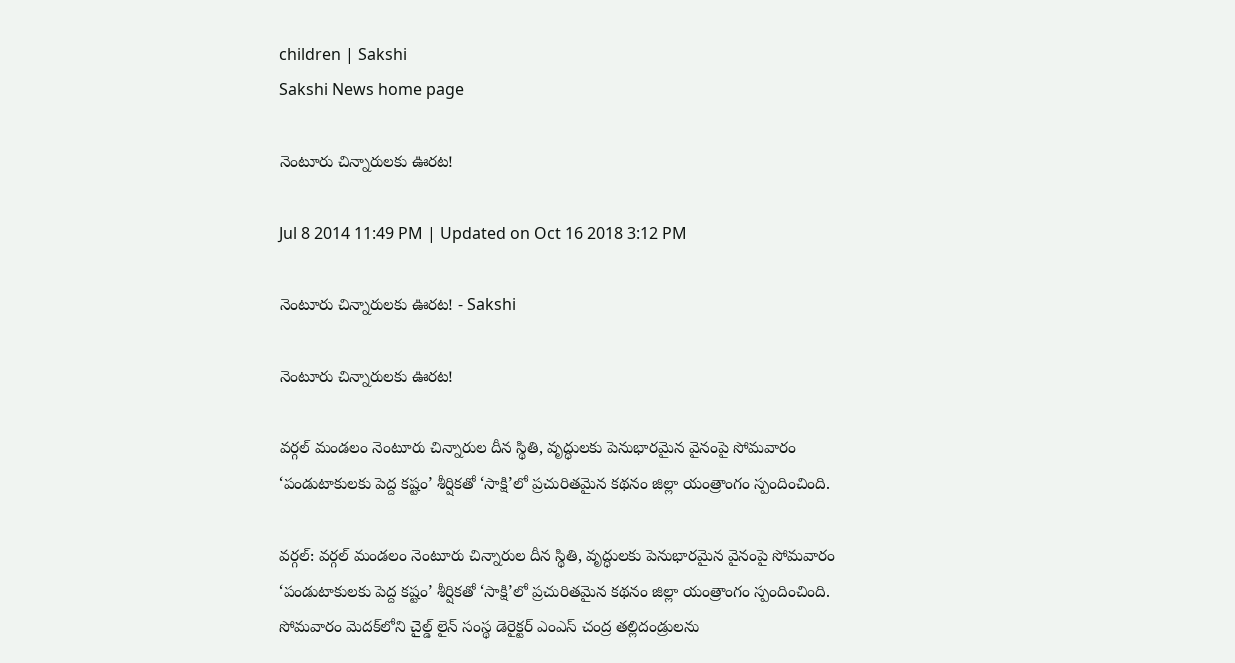children | Sakshi
Sakshi News home page

నెంటూరు చిన్నారులకు ఊరట!

Jul 8 2014 11:49 PM | Updated on Oct 16 2018 3:12 PM

నెంటూరు చిన్నారులకు ఊరట! - Sakshi

నెంటూరు చిన్నారులకు ఊరట!

వర్గల్ మండలం నెంటూరు చిన్నారుల దీన స్థితి, వృద్ధులకు పెనుభారమైన వైనంపై సోమవారం ‘పండుటాకులకు పెద్ద కష్టం’ శీర్షికతో ‘సాక్షి’లో ప్రచురితమైన కథనం జిల్లా యంత్రాంగం స్పందించింది.

వర్గల్: వర్గల్ మండలం నెంటూరు చిన్నారుల దీన స్థితి, వృద్ధులకు పెనుభారమైన వైనంపై సోమవారం  ‘పండుటాకులకు పెద్ద కష్టం’ శీర్షికతో ‘సాక్షి’లో ప్రచురితమైన కథనం జిల్లా యంత్రాంగం స్పందించింది.  సోమవారం మెదక్‌లోని చైల్డ్ లైన్ సంస్థ డెరైక్టర్ ఎంఎస్ చంద్ర తల్లిదండ్రులను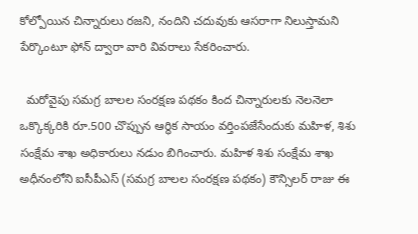కోల్పోయిన చిన్నారులు రజని, నందిని చదువుకు ఆసరాగా నిలుస్తామని పేర్కొంటూ ఫోన్ ద్వారా వారి వివరాలు సేకరించారు.

  మరోవైపు సమగ్ర బాలల సంరక్షణ పథకం కింద చిన్నారులకు నెలనెలా ఒక్కొక్కరికి రూ.500 చొప్పున ఆర్థిక సాయం వర్తింపజేసేందుకు మహిళ, శిశు సంక్షేమ శాఖ అధికారులు నడుం బిగించారు. మహిళ శిశు సంక్షేమ శాఖ అధీనంలోని ఐసీపీఎస్ (సమగ్ర బాలల సంరక్షణ పథకం) కౌన్సిలర్ రాజు ఈ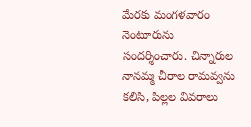మేరకు మంగళవారం నెంటూరును సందర్శించారు. చిన్నారుల నానమ్మ చీరాల రామవ్వను కలిసి, పిల్లల వివరాలు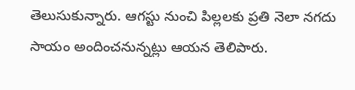తెలుసుకున్నారు. ఆగస్టు నుంచి పిల్లలకు ప్రతి నెలా నగదు సాయం అందించనున్నట్లు ఆయన తెలిపారు.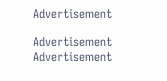Advertisement

Advertisement
Advertisement